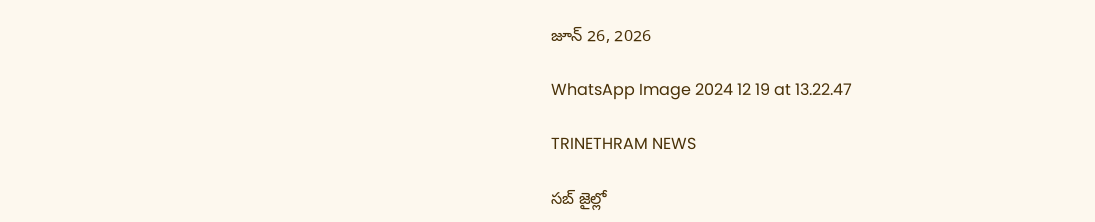జూన్ 26, 2026

WhatsApp Image 2024 12 19 at 13.22.47

TRINETHRAM NEWS

సబ్ జైల్లో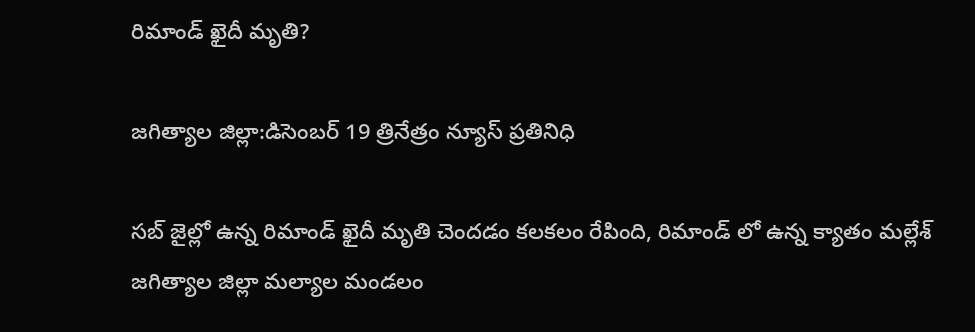రిమాండ్ ఖైదీ మృతి?

జగిత్యాల జిల్లా:డిసెంబర్ 19 త్రినేత్రం న్యూస్ ప్రతినిధి

సబ్ జైల్లో ఉన్న రిమాండ్ ఖైదీ మృతి చెందడం కలకలం రేపింది, రిమాండ్ లో ఉన్న క్యాతం మల్లేశ్ జగిత్యాల జిల్లా మల్యాల మండలం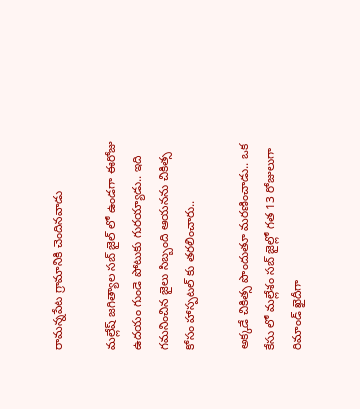రామన్నపేట గ్రామానికి చెందినవాడు

మల్లేష్ జగిత్యాల సబ్ జైల్ లో ఉండ‌గా ఈరోజు ఉదయం గుండె పోటుకు గురయ్యాడు.. ఇది గ‌మ‌నించిన జైలు సిబ్బంది ఆయ‌న‌ను చికిత్స కోసం హాస్ప‌ట‌ల్ కు త‌ర‌లించారు..

అక్క‌డే చికిత్స పొందుతూ మ‌ర‌ణించాడు.. ఒక కేసు లో మ‌ల్లేశం స‌బ్ జైల్లో గ‌త 13 రోజులుగా రిమాండ్ ఖైదీగా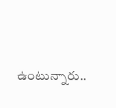ఉంటున్నారు..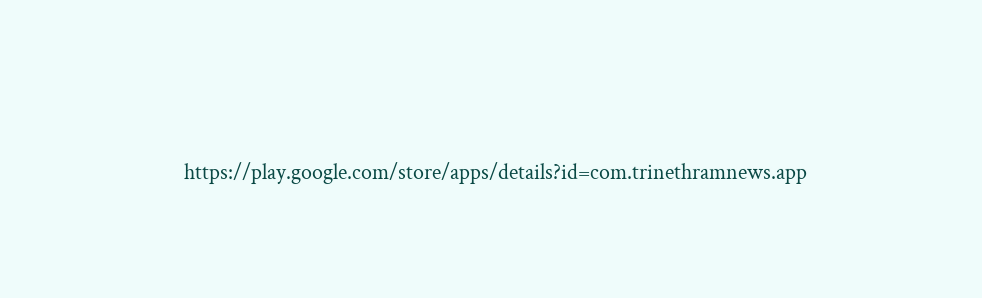https://play.google.com/store/apps/details?id=com.trinethramnews.app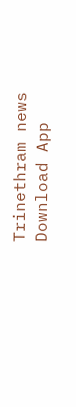Trinethram news
Download App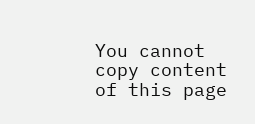You cannot copy content of this page